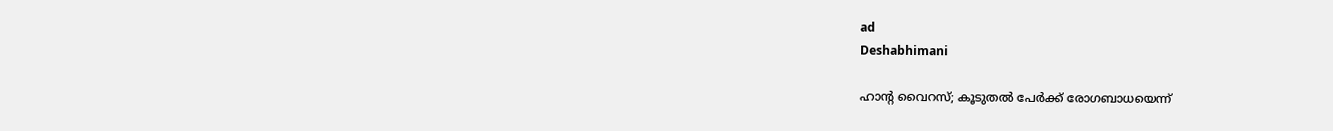ad
Deshabhimani

ഹാന്റ വൈറസ്; കൂടുതല്‍ പേർക്ക് രോഗബാധയെന്ന്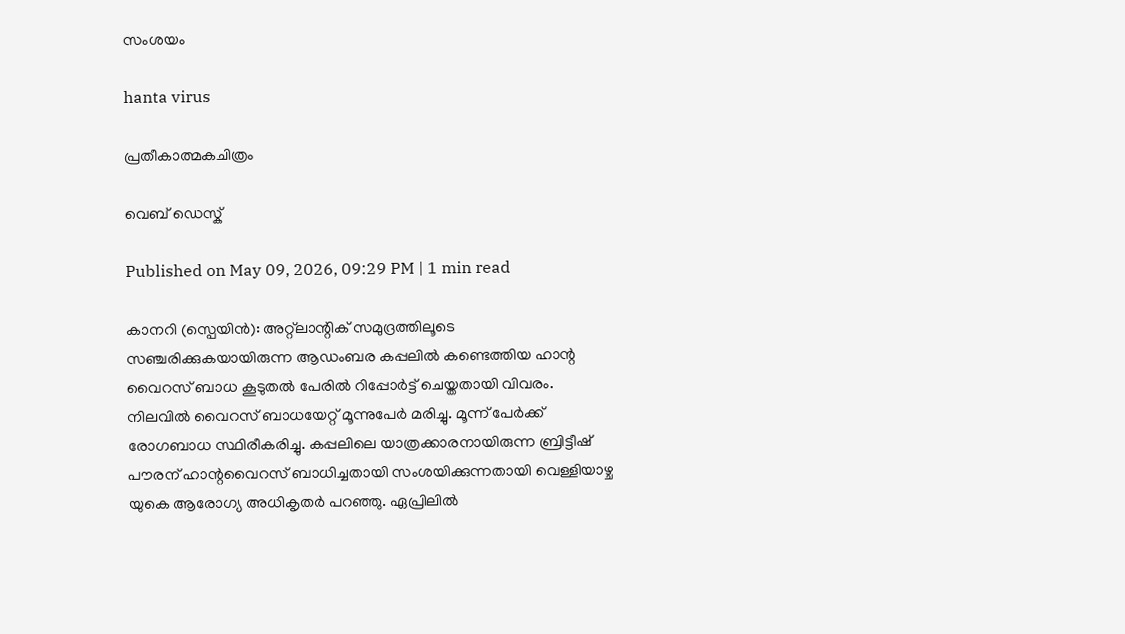സംശയം

hanta virus

പ്രതീകാത്മകചിത്രം

വെബ് ഡെസ്ക്

Published on May 09, 2026, 09:29 PM | 1 min read

കാനറി (സ്പെയിൻ): അറ്റ്ലാന്റിക് സമുദ്രത്തിലൂടെ സഞ്ചരിക്കുകയായിരുന്ന ആഡംബര കപ്പലിൽ കണ്ടെത്തിയ ഹാന്റ വൈറസ് ബാധ കൂടുതൽ പേരിൽ റിപ്പോർട്ട് ചെയ്തതായി വിവരം. നിലവിൽ വൈറസ് ബാധയേറ്റ് മൂന്നുപേർ മരിച്ചു. മൂന്ന് പേർക്ക് രോഗബാധ സ്ഥിരീകരിച്ചു. കപ്പലിലെ യാത്രക്കാരനായിരുന്ന ബ്രിട്ടീഷ് പൗരന് ഹാന്റവൈറസ് ബാധിച്ചതായി സംശയിക്കുന്നതായി വെള്ളിയാഴ്ച യുകെ ആരോഗ്യ അധികൃതർ പറഞ്ഞു. ഏപ്രിലിൽ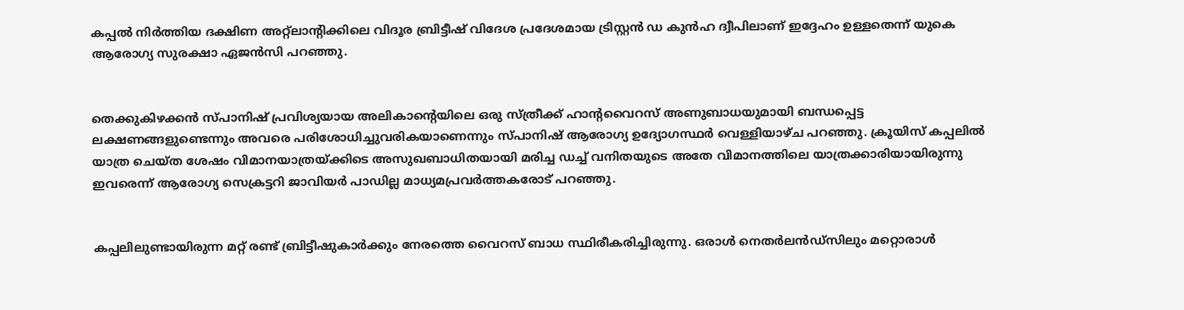കപ്പൽ നിർത്തിയ ദക്ഷിണ അറ്റ്ലാന്റിക്കിലെ വിദൂര ബ്രിട്ടീഷ് വിദേശ പ്രദേശമായ ട്രിസ്റ്റൻ ഡ കുൻഹ ദ്വീപിലാണ് ഇദ്ദേഹം ഉള്ളതെന്ന് യുകെ ആരോഗ്യ സുരക്ഷാ ഏജൻസി പറഞ്ഞു.


തെക്കുകിഴക്കൻ സ്പാനിഷ് പ്രവിശ്യയായ അലികാന്റെയിലെ ഒരു സ്ത്രീക്ക് ഹാന്റവൈറസ് അണുബാധയുമായി ബന്ധപ്പെട്ട ലക്ഷണങ്ങളുണ്ടെന്നും അവരെ പരിശോധിച്ചുവരികയാണെന്നും സ്പാനിഷ് ആരോഗ്യ ഉദ്യോഗസ്ഥർ വെള്ളിയാഴ്ച പറഞ്ഞു. ക്രൂയിസ് കപ്പലിൽ യാത്ര ചെയ്ത ശേഷം വിമാനയാത്രയ്ക്കിടെ അസുഖബാധിതയായി മരിച്ച ഡച്ച് വനിതയുടെ അതേ വിമാനത്തിലെ യാത്രക്കാരിയായിരുന്നു ഇവരെന്ന് ആരോഗ്യ സെക്രട്ടറി ജാവിയർ പാഡില്ല മാധ്യമപ്രവർത്തകരോട് പറഞ്ഞു.


കപ്പലിലുണ്ടായിരുന്ന മറ്റ് രണ്ട് ബ്രിട്ടീഷുകാർക്കും നേരത്തെ വൈറസ് ബാധ സ്ഥിരീകരിച്ചിരുന്നു. ഒരാൾ നെതർലൻഡ്‌സിലും മറ്റൊരാൾ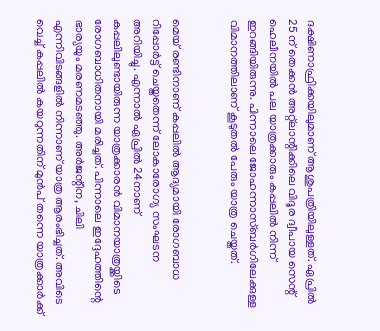ദക്ഷിണാഫ്രിക്കയിലുമാണ് ആശുപത്രിയിലുള്ളത്. ഏപ്രിൽ 25 ന് തെക്കൻ അറ്റ്ലാന്റിക്കിലെ വിദൂര ദ്വീപായ സെന്റ് ഹെലീനയിൽ പല യാത്രക്കാരും കപ്പലിൽ നിന്ന് ഇറങ്ങിയിരുന്നു. പിന്നാലെ ജോഹന്നാസ്ബർഗിലേക്കുള്ള വിമാനത്തിലാണ് കൂടുതൽ പേരും യാത്ര ചെയ്തത്.


മെയ് രണ്ടിനാണ് കപ്പലിൽ ആദ്യമായി രോഗബാധ റിപ്പോർട്ട് ചെയ്തതെന്ന് ലോകാരോഗ്യ സംഘടന അറിയിച്ചു. എന്നാൽ ഏപ്രിൽ 24നാണ് കപ്പലിലുണ്ടായിരുന്ന യാത്രക്കാരൻ വിമാനയാത്രയ്ക്കിടെ രോഗബാധിതനായി മരിച്ചത്. പിന്നാലെ ഇദ്ദേഹത്തിന്റെ ഭാര്യയും മരണമടഞ്ഞു. അർജന്റീന, ചിലി എന്നിവിടങ്ങളിൽ നിന്നാണ് യാത്ര ആരംഭിച്ചത്. അവിടെ വെച്ച് കപ്പലിൽ കയറുന്നതിന് മുൻപ് തന്നെ യാത്രക്കാർക്ക്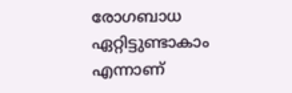രോഗബാധ ഏറ്റിട്ടുണ്ടാകാം എന്നാണ്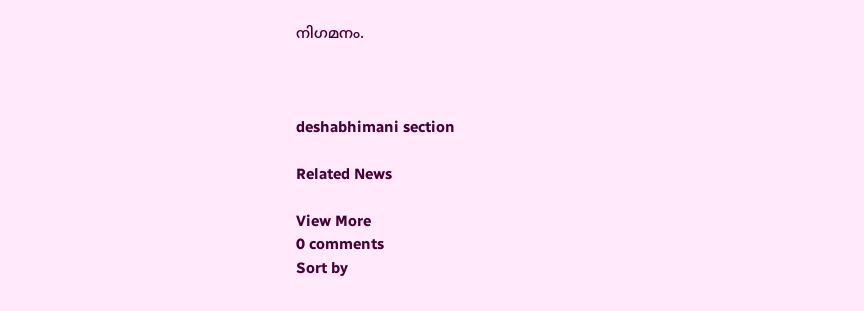നിഗമനം.



deshabhimani section

Related News

View More
0 comments
Sort by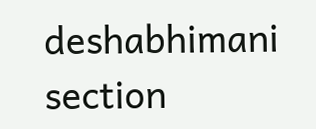deshabhimani section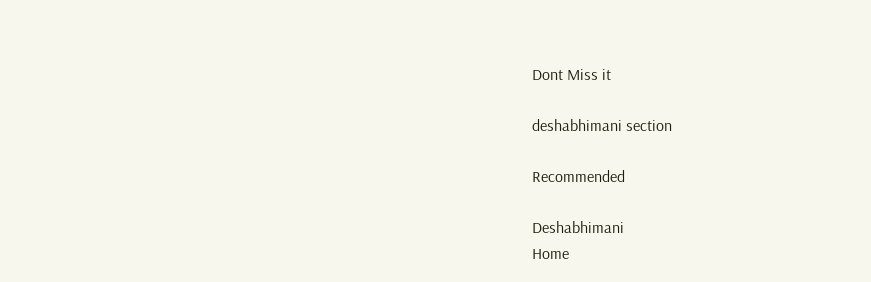Dont Miss it

deshabhimani section

Recommended

Deshabhimani
Home